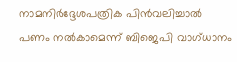നാമനിർദ്ദേശപത്രിക പിൻവലിച്ചാൽ പണം നൽകാമെന്ന് ബിജെപി വാഗ്ധാനം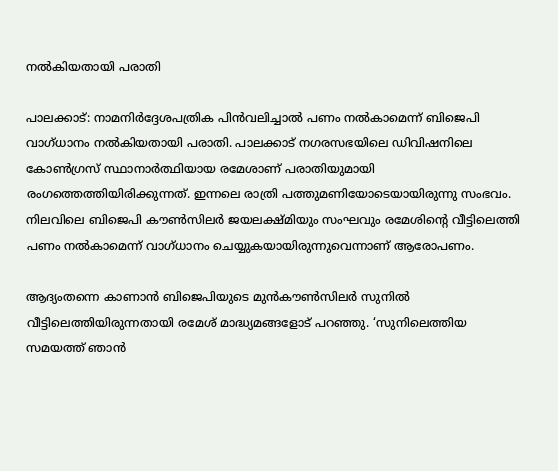നൽകിയതായി പരാതി

പാലക്കാട്: നാമനിർദ്ദേശപത്രിക പിൻവലിച്ചാൽ പണം നൽകാമെന്ന് ബിജെപി വാഗ്ധാനം നൽകിയതായി പരാതി. പാലക്കാട് നഗരസഭയിലെ ഡിവിഷനിലെ കോൺഗ്രസ് സ്ഥാനാർത്ഥിയായ രമേശാണ് പരാതിയുമായി രംഗത്തെത്തിയിരിക്കുന്നത്. ഇന്നലെ രാത്രി പത്തുമണിയോടെയായിരുന്നു സംഭവം. നിലവിലെ ബിജെപി കൗൺസിലർ ജയലക്ഷ്മിയും സംഘവും രമേശിന്റെ വീട്ടിലെത്തി പണം നൽകാമെന്ന് വാഗ്ധാനം ചെയ്യുകയായിരുന്നുവെന്നാണ് ആരോപണം.

ആദ്യംതന്നെ കാണാൻ ബിജെപിയുടെ മുൻകൗൺസിലർ സുനിൽ വീട്ടിലെത്തിയിരുന്നതായി രമേശ് മാദ്ധ്യമങ്ങളോട് പറഞ്ഞു. ‘സുനിലെത്തിയ സമയത്ത് ഞാൻ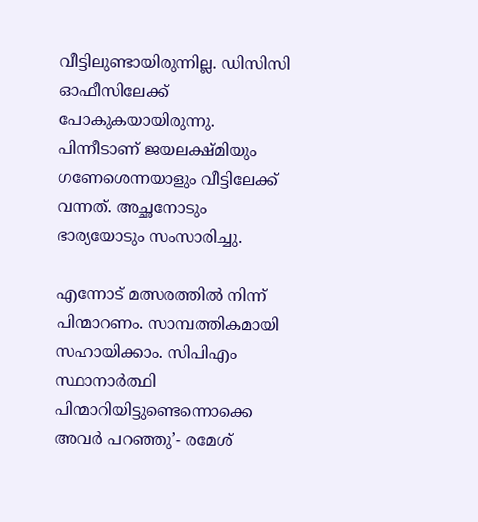വീട്ടിലുണ്ടായിരുന്നില്ല. ഡിസിസി ഓഫീസിലേക്ക് പോകുകയായിരുന്നു. പിന്നീടാണ് ജയലക്ഷ്മിയും ഗണേശെന്നയാളും വീട്ടിലേക്ക് വന്നത്. അച്ഛനോടും ഭാര്യയോടും സംസാരിച്ചു.

എന്നോട് മത്സരത്തിൽ നിന്ന് പിന്മാറണം. സാമ്പത്തികമായി സഹായിക്കാം. സിപിഎം സ്ഥാനാർത്ഥി പിന്മാറിയിട്ടുണ്ടെന്നൊക്കെ അവർ പറഞ്ഞു’- രമേശ്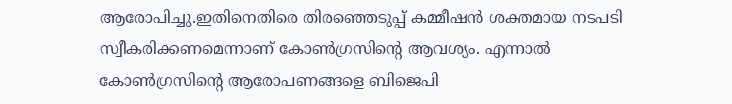ആരോപിച്ചു.ഇതിനെതിരെ തിരഞ്ഞെടുപ്പ് കമ്മീഷൻ ശക്തമായ നടപടി സ്വീകരിക്കണമെന്നാണ് കോൺഗ്രസിന്റെ ആവശ്യം. എന്നാൽ കോൺഗ്രസിന്റെ ആരോപണങ്ങളെ ബിജെപി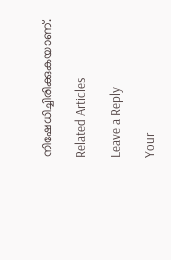നിഷേധിച്ചിരിക്കുകയാണ്.

Related Articles

Leave a Reply

Your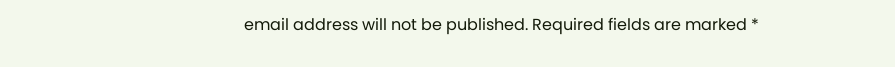email address will not be published. Required fields are marked *